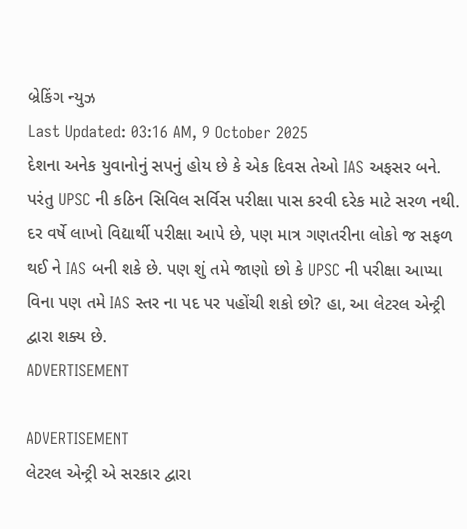બ્રેકિંગ ન્યુઝ
Last Updated: 03:16 AM, 9 October 2025
દેશના અનેક યુવાનોનું સપનું હોય છે કે એક દિવસ તેઓ IAS અફસર બને. પરંતુ UPSC ની કઠિન સિવિલ સર્વિસ પરીક્ષા પાસ કરવી દરેક માટે સરળ નથી. દર વર્ષે લાખો વિદ્યાર્થી પરીક્ષા આપે છે, પણ માત્ર ગણતરીના લોકો જ સફળ થઈ ને IAS બની શકે છે. પણ શું તમે જાણો છો કે UPSC ની પરીક્ષા આપ્યા વિના પણ તમે IAS સ્તર ના પદ પર પહોંચી શકો છો? હા, આ લેટરલ એન્ટ્રી દ્વારા શક્ય છે.
ADVERTISEMENT

ADVERTISEMENT
લેટરલ એન્ટ્રી એ સરકાર દ્વારા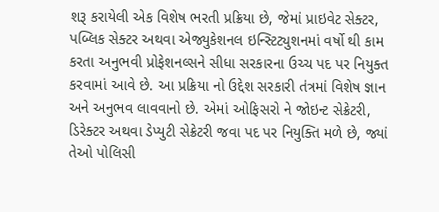શરૂ કરાયેલી એક વિશેષ ભરતી પ્રક્રિયા છે, જેમાં પ્રાઇવેટ સેક્ટર, પબ્લિક સેક્ટર અથવા એજ્યુકેશનલ ઇન્સ્ટિટ્યુશનમાં વર્ષો થી કામ કરતા અનુભવી પ્રોફેશનલ્સને સીધા સરકારના ઉચ્ચ પદ પર નિયુક્ત કરવામાં આવે છે. આ પ્રક્રિયા નો ઉદ્દેશ સરકારી તંત્રમાં વિશેષ જ્ઞાન અને અનુભવ લાવવાનો છે. એમાં ઓફિસરો ને જોઇન્ટ સેક્રેટરી, ડિરેક્ટર અથવા ડેપ્યુટી સેક્રેટરી જવા પદ પર નિયુક્તિ મળે છે, જ્યાં તેઓ પોલિસી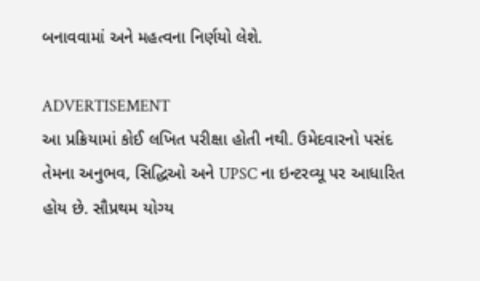બનાવવામાં અને મહત્વના નિર્ણયો લેશે.

ADVERTISEMENT
આ પ્રક્રિયામાં કોઈ લખિત પરીક્ષા હોતી નથી. ઉમેદવારનો પસંદ તેમના અનુભવ, સિદ્ધિઓ અને UPSC ના ઇન્ટરવ્યૂ પર આધારિત હોય છે. સૌપ્રથમ યોગ્ય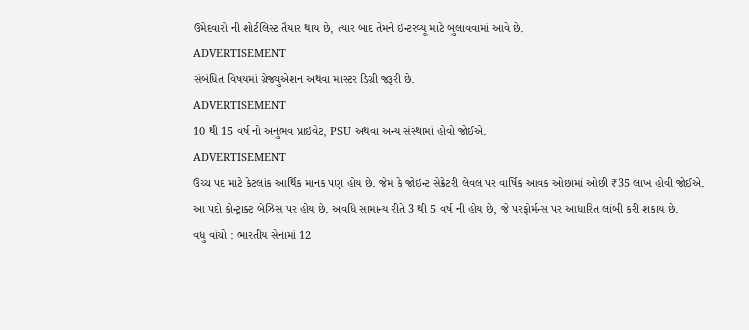ઉમેદવારો ની શોર્ટલિસ્ટ તૈયાર થાય છે, ત્યાર બાદ તેમને ઇન્ટરવ્યૂ માટે બુલાવવામાં આવે છે.
ADVERTISEMENT
સંબંધિત વિષયમાં ગ્રેજ્યુએશન અથવા માસ્ટર ડિગ્રી જરૂરી છે.
ADVERTISEMENT
10 થી 15 વર્ષ નો અનુભવ પ્રાઇવેટ, PSU અથવા અન્ય સંસ્થામાં હોવો જોઈએ.
ADVERTISEMENT
ઉચ્ચ પદ માટે કેટલાંક આર્થિક માનક પણ હોય છે. જેમ કે જોઇન્ટ સેક્રેટરી લેવલ પર વાર્ષિક આવક ઓછામાં ઓછી ₹35 લાખ હોવી જોઈએ.
આ પદો કોન્ટ્રાક્ટ બેઝિસ પર હોય છે. અવધિ સામાન્ય રીતે 3 થી 5 વર્ષ ની હોય છે, જે પરફોર્મન્સ પર આધારિત લાંબી કરી શકાય છે.
વધુ વાંચો : ભારતીય સેનામાં 12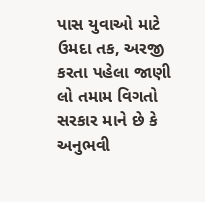પાસ યુવાઓ માટે ઉમદા તક, અરજી કરતા પહેલા જાણી લો તમામ વિગતો
સરકાર માને છે કે અનુભવી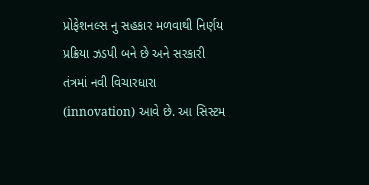પ્રોફેશનલ્સ નુ સહકાર મળવાથી નિર્ણય પ્રક્રિયા ઝડપી બને છે અને સરકારી તંત્રમાં નવી વિચારધારા (innovation) આવે છે. આ સિસ્ટમ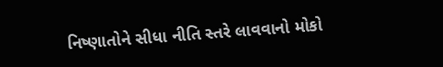નિષ્ણાતોને સીધા નીતિ સ્તરે લાવવાનો મોકો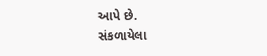આપે છે.
સંકળાયેલા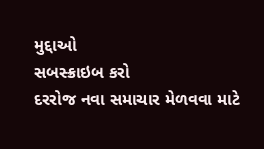મુદ્દાઓ
સબસ્ક્રાઇબ કરો
દરરોજ નવા સમાચાર મેળવવા માટે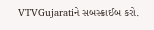VTVGujaratiને સબસ્ક્રાઈબ કરો.